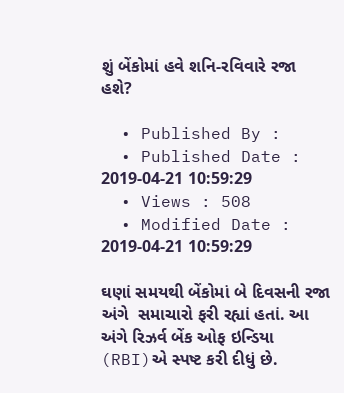શું બેંકોમાં હવે શનિ-રવિવારે રજા હશે?

  • Published By :
  • Published Date : 2019-04-21 10:59:29
  • Views : 508
  • Modified Date : 2019-04-21 10:59:29

ઘણાં સમયથી બેંકોમાં બે દિવસની રજા અંગે  સમાચારો ફરી રહ્યાં હતાં. આ અંગે રિઝર્વ બેંક ઓફ ઇન્ડિયા (RBI)એ સ્પષ્ટ કરી દીધું છે.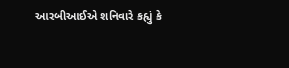આરબીઆઈએ શનિવારે કહ્યું કે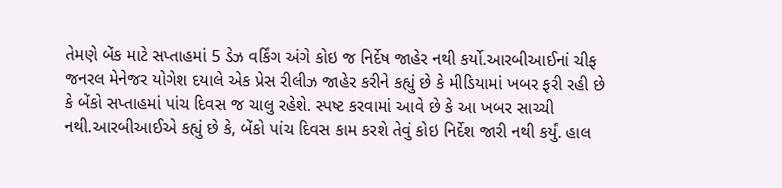તેમણે બેંક માટે સપ્તાહમાં 5 ડેઝ વર્કિંગ અંગે કોઇ જ નિર્દેષ જાહેર નથી કર્યો.આરબીઆઈનાં ચીફ જનરલ મેનેજર યોગેશ દયાલે એક પ્રેસ રીલીઝ જાહેર કરીને કહ્યું છે કે મીડિયામાં ખબર ફરી રહી છે કે બેંકો સપ્તાહમાં પાંચ દિવસ જ ચાલુ રહેશે. સ્પષ્ટ કરવામાં આવે છે કે આ ખબર સાચ્ચી નથી.આરબીઆઈએ કહ્યું છે કે, બેંકો પાંચ દિવસ કામ કરશે તેવું કોઇ નિર્દેશ જારી નથી કર્યું. હાલ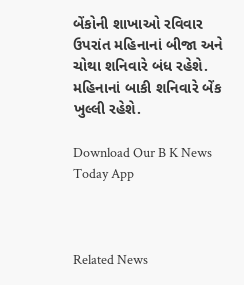બેંકોની શાખાઓ રવિવાર ઉપરાંત મહિનાનાં બીજા અને ચોથા શનિવારે બંધ રહેશે. મહિનાનાં બાકી શનિવારે બેંક ખુલ્લી રહેશે.

Download Our B K News Today App



Related News